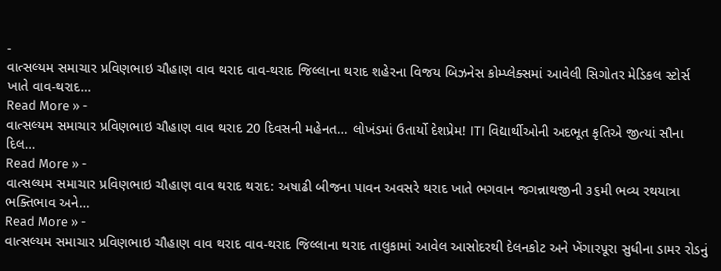-
વાત્સલ્યમ સમાચાર પ્રવિણભાઇ ચૌહાણ વાવ થરાદ વાવ-થરાદ જિલ્લાના થરાદ શહેરના વિજય બિઝનેસ કોમ્પ્લેક્સમાં આવેલી સિગોતર મેડિકલ સ્ટોર્સ ખાતે વાવ-થરાદ…
Read More » -
વાત્સલ્યમ સમાચાર પ્રવિણભાઇ ચૌહાણ વાવ થરાદ 20 દિવસની મહેનત… લોખંડમાં ઉતાર્યો દેશપ્રેમ! ITI વિદ્યાર્થીઓની અદભૂત કૃતિએ જીત્યાં સૌના દિલ…
Read More » -
વાત્સલ્યમ સમાચાર પ્રવિણભાઇ ચૌહાણ વાવ થરાદ થરાદ: અષાઢી બીજના પાવન અવસરે થરાદ ખાતે ભગવાન જગન્નાથજીની ૩૬મી ભવ્ય રથયાત્રા ભક્તિભાવ અને…
Read More » -
વાત્સલ્યમ સમાચાર પ્રવિણભાઇ ચૌહાણ વાવ થરાદ વાવ-થરાદ જિલ્લાના થરાદ તાલુકામાં આવેલ આસોદરથી દેલનકોટ અને ખેંગારપૂરા સુધીના ડામર રોડનું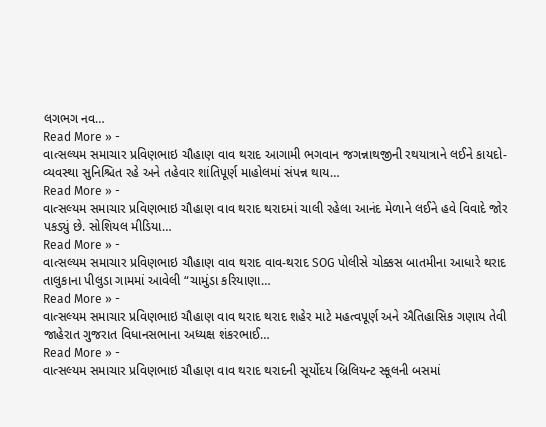લગભગ નવ…
Read More » -
વાત્સલ્યમ સમાચાર પ્રવિણભાઇ ચૌહાણ વાવ થરાદ આગામી ભગવાન જગન્નાથજીની રથયાત્રાને લઈને કાયદો-વ્યવસ્થા સુનિશ્ચિત રહે અને તહેવાર શાંતિપૂર્ણ માહોલમાં સંપન્ન થાય…
Read More » -
વાત્સલ્યમ સમાચાર પ્રવિણભાઇ ચૌહાણ વાવ થરાદ થરાદમાં ચાલી રહેલા આનંદ મેળાને લઈને હવે વિવાદે જોર પકડ્યું છે. સોશિયલ મીડિયા…
Read More » -
વાત્સલ્યમ સમાચાર પ્રવિણભાઇ ચૌહાણ વાવ થરાદ વાવ-થરાદ SOG પોલીસે ચોક્કસ બાતમીના આધારે થરાદ તાલુકાના પીલુડા ગામમાં આવેલી “ચામુંડા કરિયાણા…
Read More » -
વાત્સલ્યમ સમાચાર પ્રવિણભાઇ ચૌહાણ વાવ થરાદ થરાદ શહેર માટે મહત્વપૂર્ણ અને ઐતિહાસિક ગણાય તેવી જાહેરાત ગુજરાત વિધાનસભાના અધ્યક્ષ શંકરભાઈ…
Read More » -
વાત્સલ્યમ સમાચાર પ્રવિણભાઇ ચૌહાણ વાવ થરાદ થરાદની સૂર્યોદય બ્રિલિયન્ટ સ્કૂલની બસમાં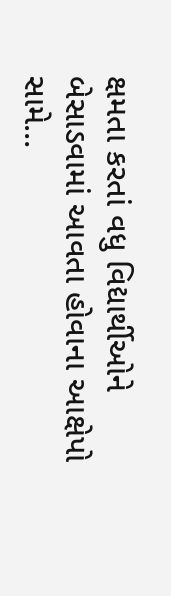ક્ષમતા કરતાં વધુ વિદ્યાર્થીઓને બેસાડવામાં આવતા હોવાના આક્ષેપો સામે…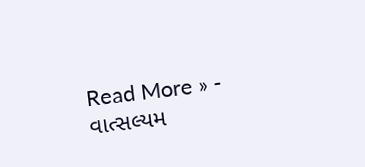Read More » -
વાત્સલ્યમ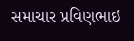સમાચાર પ્રવિણભાઇ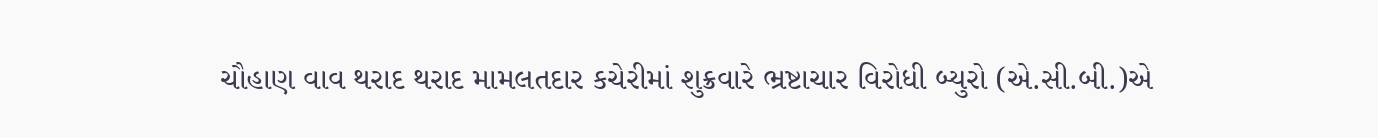ચૌહાણ વાવ થરાદ થરાદ મામલતદાર કચેરીમાં શુક્રવારે ભ્રષ્ટાચાર વિરોધી બ્યુરો (એ.સી.બી.)એ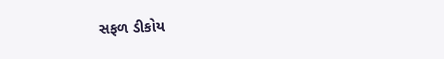સફળ ડીકોય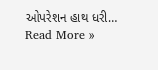ઓપરેશન હાથ ધરી…
Read More »